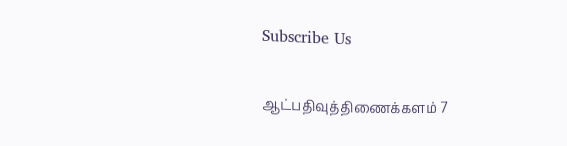Subscribe Us

ஆட்பதிவுத்திணைக்களம் 7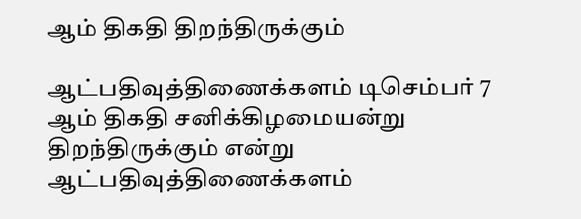ஆம் திகதி திறந்திருக்கும்

ஆட்பதிவுத்திணைக்களம் டிசெம்பர் 7 ஆம் திகதி சனிக்கிழமையன்று திறந்திருக்கும் என்று ஆட்பதிவுத்திணைக்களம்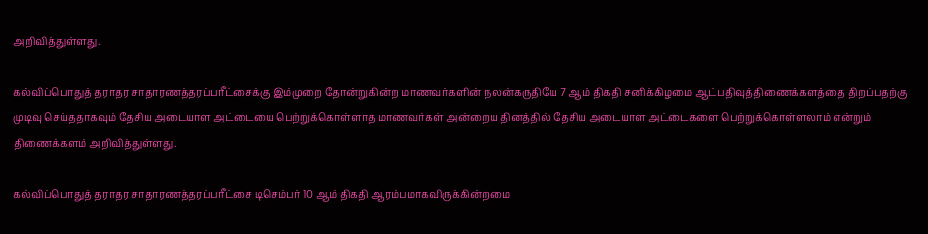அறிவித்துள்ளது.

கல்விப்பொதுத் தராதர சாதாரணத்தரப்பரீட்சைக்கு இம்முறை தோன்றுகின்ற மாணவர்களின் நலன்கருதியே 7 ஆம் திகதி சனிக்கிழமை ஆட்பதிவுத்திணைக்களத்தை திறப்பதற்கு முடிவு செய்ததாகவும் தேசிய அடையாள அட்டையை பெற்றுக்கொள்ளாத மாணவர்கள் அன்றைய தினத்தில் தேசிய அடையாள அட்டைகளை பெற்றுக்கொள்ளலாம் என்றும் திணைக்களம் அறிவித்துள்ளது.

கல்விப்பொதுத் தராதர சாதாரணத்தரப்பரீட்சை டிசெம்பர் 10 ஆம் திகதி ஆரம்பமாகவிருக்கின்றமை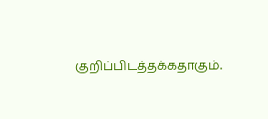குறிப்பிடத்தக்கதாகும்.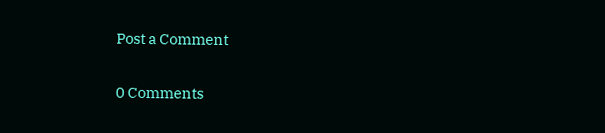Post a Comment

0 Comments